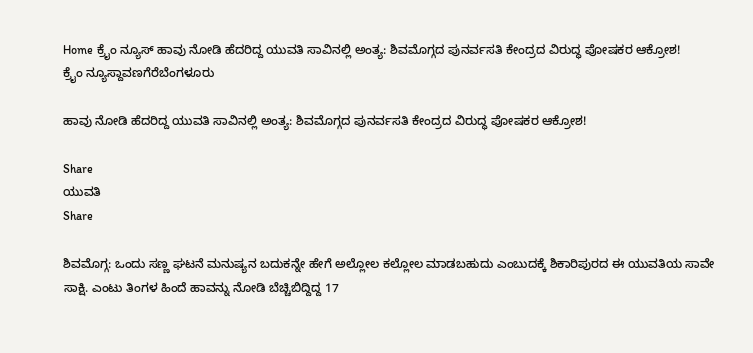Home ಕ್ರೈಂ ನ್ಯೂಸ್ ಹಾವು ನೋಡಿ ಹೆದರಿದ್ದ ಯುವತಿ ಸಾವಿನಲ್ಲಿ ಅಂತ್ಯ: ಶಿವಮೊಗ್ಗದ ಪುನರ್ವಸತಿ ಕೇಂದ್ರದ ವಿರುದ್ಧ ಪೋಷಕರ ಆಕ್ರೋಶ!
ಕ್ರೈಂ ನ್ಯೂಸ್ದಾವಣಗೆರೆಬೆಂಗಳೂರು

ಹಾವು ನೋಡಿ ಹೆದರಿದ್ದ ಯುವತಿ ಸಾವಿನಲ್ಲಿ ಅಂತ್ಯ: ಶಿವಮೊಗ್ಗದ ಪುನರ್ವಸತಿ ಕೇಂದ್ರದ ವಿರುದ್ಧ ಪೋಷಕರ ಆಕ್ರೋಶ!

Share
ಯುವತಿ
Share

ಶಿವಮೊಗ್ಗ: ಒಂದು ಸಣ್ಣ ಘಟನೆ ಮನುಷ್ಯನ ಬದುಕನ್ನೇ ಹೇಗೆ ಅಲ್ಲೋಲ ಕಲ್ಲೋಲ ಮಾಡಬಹುದು ಎಂಬುದಕ್ಕೆ ಶಿಕಾರಿಪುರದ ಈ ಯುವತಿಯ ಸಾವೇ ಸಾಕ್ಷಿ. ಎಂಟು ತಿಂಗಳ ಹಿಂದೆ ಹಾವನ್ನು ನೋಡಿ ಬೆಚ್ಚಿಬಿದ್ದಿದ್ದ 17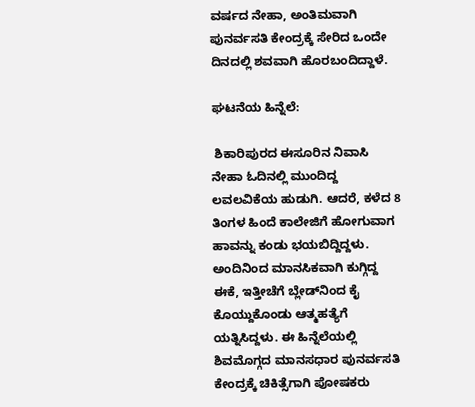ವರ್ಷದ ನೇಹಾ, ಅಂತಿಮವಾಗಿ ಪುನರ್ವಸತಿ ಕೇಂದ್ರಕ್ಕೆ ಸೇರಿದ ಒಂದೇ ದಿನದಲ್ಲಿ ಶವವಾಗಿ ಹೊರಬಂದಿದ್ದಾಳೆ.

ಘಟನೆಯ ಹಿನ್ನೆಲೆ:

 ಶಿಕಾರಿಪುರದ ಈಸೂರಿನ ನಿವಾಸಿ ನೇಹಾ ಓದಿನಲ್ಲಿ ಮುಂದಿದ್ದ ಲವಲವಿಕೆಯ ಹುಡುಗಿ. ಆದರೆ, ಕಳೆದ 8 ತಿಂಗಳ ಹಿಂದೆ ಕಾಲೇಜಿಗೆ ಹೋಗುವಾಗ ಹಾವನ್ನು ಕಂಡು ಭಯಬಿದ್ದಿದ್ದಳು. ಅಂದಿನಿಂದ ಮಾನಸಿಕವಾಗಿ ಕುಗ್ಗಿದ್ದ ಈಕೆ, ಇತ್ತೀಚೆಗೆ ಬ್ಲೇಡ್‌ನಿಂದ ಕೈ ಕೊಯ್ದುಕೊಂಡು ಆತ್ಮಹತ್ಯೆಗೆ ಯತ್ನಿಸಿದ್ದಳು. ಈ ಹಿನ್ನೆಲೆಯಲ್ಲಿ ಶಿವಮೊಗ್ಗದ ಮಾನಸಧಾರ ಪುನರ್ವಸತಿ ಕೇಂದ್ರಕ್ಕೆ ಚಿಕಿತ್ಸೆಗಾಗಿ ಪೋಷಕರು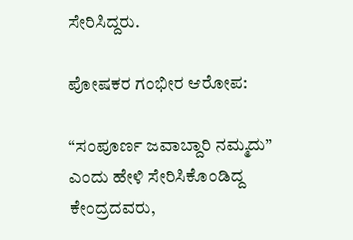ಸೇರಿಸಿದ್ದರು.

ಪೋಷಕರ ಗಂಭೀರ ಆರೋಪ:

“ಸಂಪೂರ್ಣ ಜವಾಬ್ದಾರಿ ನಮ್ಮದು” ಎಂದು ಹೇಳಿ ಸೇರಿಸಿಕೊಂಡಿದ್ದ ಕೇಂದ್ರದವರು,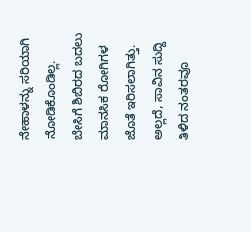ನೇಹಾಳನ್ನು ಸರಿಯಾಗಿ ನೋಡಿಕೊಂಡಿಲ್ಲ. ಬೇಸಿಗೆ ಶಿಬಿರದ ಬದಲು ಮಾನಸಿಕ ರೋಗಿಗಳ ಜೊತೆ ಇರಿಸಲಾಗಿತ್ತು. ಅಲ್ಲದೆ, ಸಾವಿನ ಸುದ್ದಿ ತಿಳಿದ ನಂತರವೂ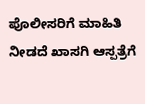ಪೊಲೀಸರಿಗೆ ಮಾಹಿತಿ ನೀಡದೆ ಖಾಸಗಿ ಆಸ್ಪತ್ರೆಗೆ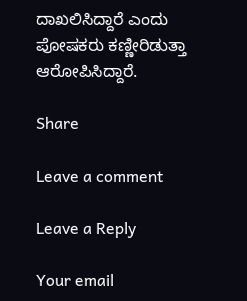ದಾಖಲಿಸಿದ್ದಾರೆ ಎಂದು ಪೋಷಕರು ಕಣ್ಣೀರಿಡುತ್ತಾ ಆರೋಪಿಸಿದ್ದಾರೆ.

Share

Leave a comment

Leave a Reply

Your email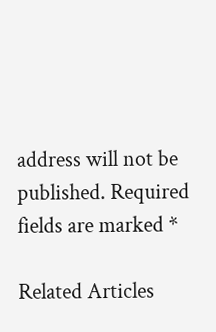address will not be published. Required fields are marked *

Related Articles